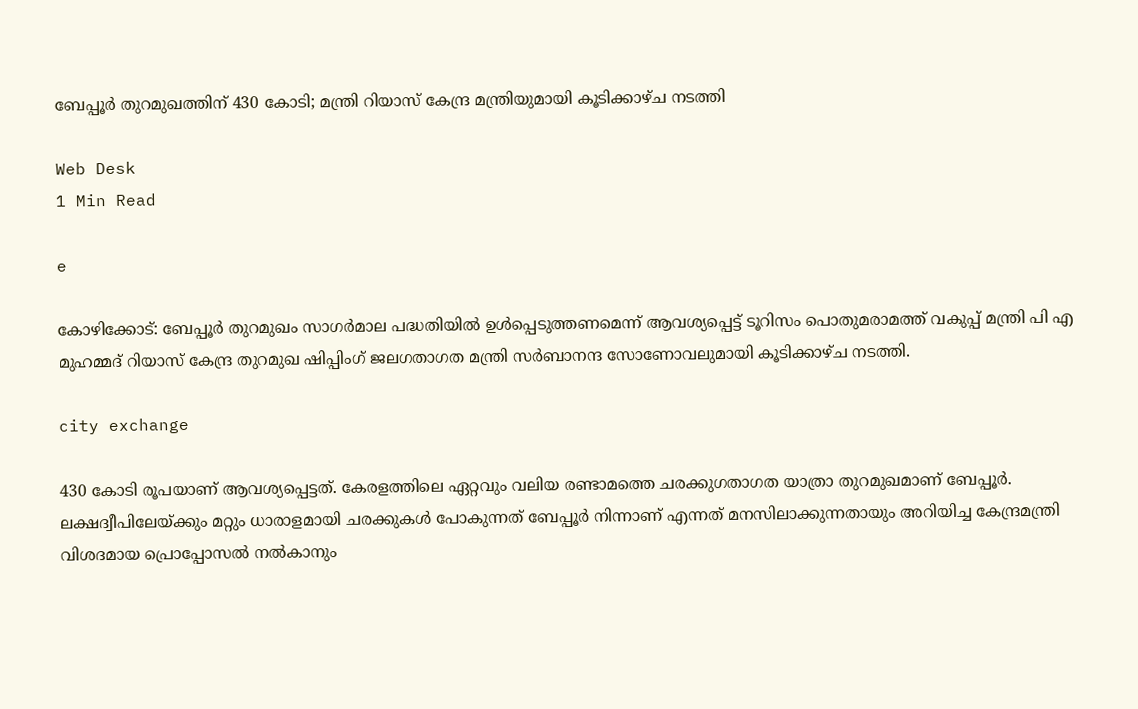ബേപ്പൂര്‍ തുറമുഖത്തിന് 430 കോടി; മന്ത്രി റിയാസ് കേന്ദ്ര മന്ത്രിയുമായി കൂടിക്കാഴ്ച നടത്തി

Web Desk
1 Min Read

e

കോഴിക്കോട്: ബേപ്പൂര്‍ തുറമുഖം സാഗര്‍മാല പദ്ധതിയില്‍ ഉള്‍പ്പെടുത്തണമെന്ന് ആവശ്യപ്പെട്ട് ടൂറിസം പൊതുമരാമത്ത് വകുപ്പ് മന്ത്രി പി എ മുഹമ്മദ് റിയാസ് കേന്ദ്ര തുറമുഖ ഷിപ്പിംഗ് ജലഗതാഗത മന്ത്രി സര്‍ബാനന്ദ സോണോവലുമായി കൂടിക്കാഴ്ച നടത്തി.

city exchange

430 കോടി രൂപയാണ് ആവശ്യപ്പെട്ടത്. കേരളത്തിലെ ഏറ്റവും വലിയ രണ്ടാമത്തെ ചരക്കുഗതാഗത യാത്രാ തുറമുഖമാണ് ബേപ്പൂര്‍. ലക്ഷദ്വീപിലേയ്ക്കും മറ്റും ധാരാളമായി ചരക്കുകള്‍ പോകുന്നത് ബേപ്പൂര്‍ നിന്നാണ് എന്നത് മനസിലാക്കുന്നതായും അറിയിച്ച കേന്ദ്രമന്ത്രി വിശദമായ പ്രൊപ്പോസല്‍ നല്‍കാനും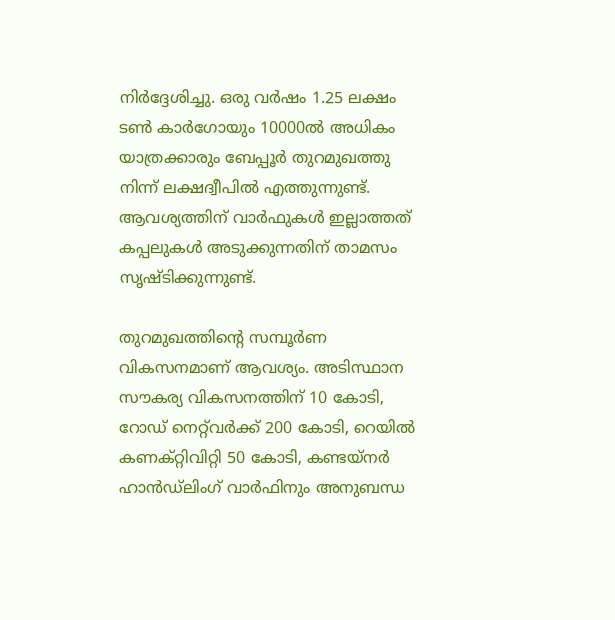നിര്‍ദ്ദേശിച്ചു. ഒരു വര്‍ഷം 1.25 ലക്ഷം ടണ്‍ കാര്‍ഗോയും 10000ല്‍ അധികം യാത്രക്കാരും ബേപ്പൂര്‍ തുറമുഖത്തു നിന്ന് ലക്ഷദ്വീപില്‍ എത്തുന്നുണ്ട്. ആവശ്യത്തിന് വാര്‍ഫുകള്‍ ഇല്ലാത്തത് കപ്പലുകള്‍ അടുക്കുന്നതിന് താമസം സൃഷ്ടിക്കുന്നുണ്ട്.

തുറമുഖത്തിന്റെ സമ്പൂര്‍ണ വികസനമാണ് ആവശ്യം. അടിസ്ഥാന സൗകര്യ വികസനത്തിന് 10 കോടി, റോഡ് നെറ്റ്‌വര്‍ക്ക് 200 കോടി, റെയില്‍ കണക്റ്റിവിറ്റി 50 കോടി, കണ്ടയ്‌നര്‍ ഹാന്‍ഡ്‌ലിംഗ് വാര്‍ഫിനും അനുബന്ധ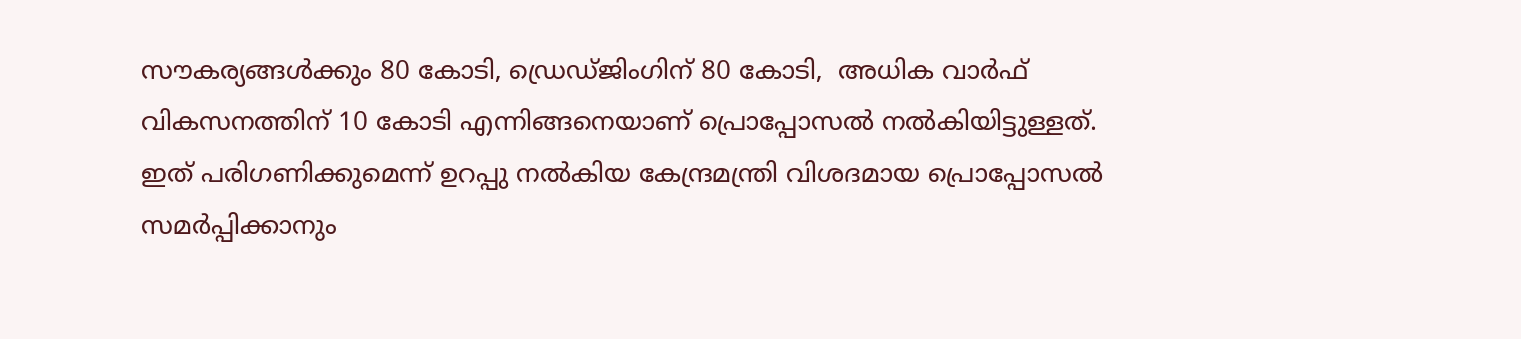സൗകര്യങ്ങള്‍ക്കും 80 കോടി, ഡ്രെഡ്ജിംഗിന് 80 കോടി,  അധിക വാര്‍ഫ് വികസനത്തിന് 10 കോടി എന്നിങ്ങനെയാണ് പ്രൊപ്പോസല്‍ നല്‍കിയിട്ടുള്ളത്. ഇത് പരിഗണിക്കുമെന്ന് ഉറപ്പു നല്‍കിയ കേന്ദ്രമന്ത്രി വിശദമായ പ്രൊപ്പോസല്‍ സമര്‍പ്പിക്കാനും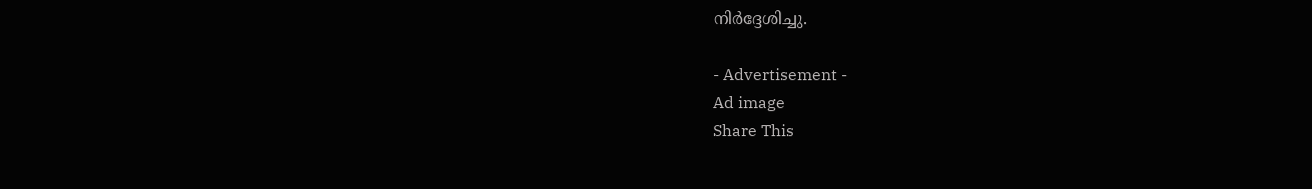നിര്‍ദ്ദേശിച്ചു.

- Advertisement -
Ad image
Share This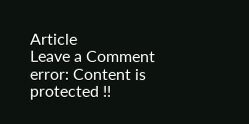Article
Leave a Comment
error: Content is protected !!